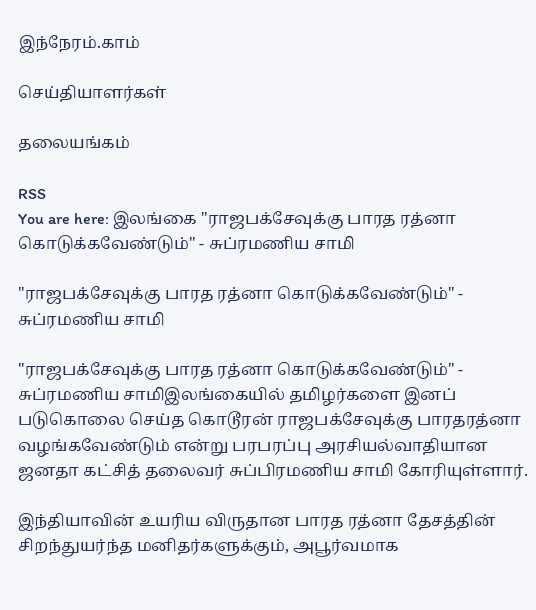இந்நேரம்.காம்

செய்தியாளர்கள்

தலையங்கம்

RSS
You are here: இலங்கை "ராஜபக்சேவுக்கு பாரத ரத்னா கொடுக்கவேண்டும்" - சுப்ரமணிய சாமி

"ராஜபக்சேவுக்கு பாரத ரத்னா கொடுக்கவேண்டும்" - சுப்ரமணிய சாமி

"ராஜபக்சேவுக்கு பாரத ரத்னா கொடுக்கவேண்டும்" - சுப்ரமணிய சாமிஇலங்கையில் தமிழர்களை இனப் படுகொலை செய்த கொடூரன் ராஜபக்சேவுக்கு பாரதரத்னா வழங்கவேண்டும் என்று பரபரப்பு அரசியல்வாதியான ஜனதா கட்சித் தலைவர் சுப்பிரமணிய சாமி கோரியுள்ளார்.

இந்தியாவின் உயரிய விருதான பாரத ரத்னா தேசத்தின் சிறந்துயர்ந்த மனிதர்களுக்கும், அபூர்வமாக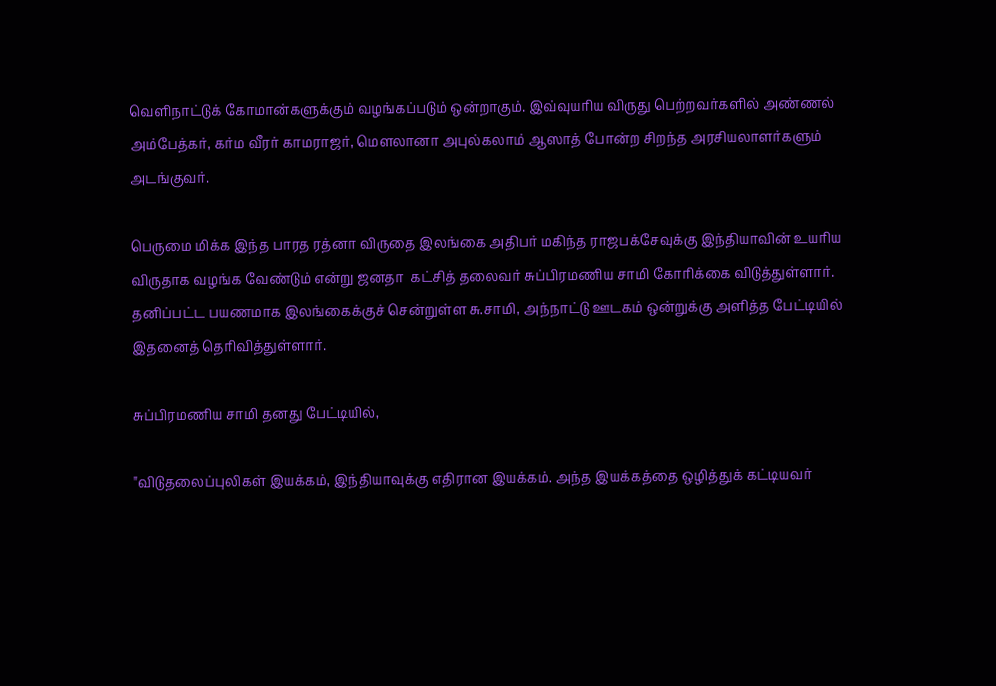வெளிநாட்டுக் கோமான்களுக்கும் வழங்கப்படும் ஒன்றாகும். இவ்வுயரிய விருது பெற்றவர்களில் அண்ணல் அம்பேத்கர், கர்ம வீரர் காமராஜர், மெளலானா அபுல்கலாம் ஆஸாத் போன்ற சிறந்த அரசியலாளர்களும்  அடங்குவர்.

பெருமை மிக்க இந்த பாரத ரத்னா விருதை இலங்கை அதிபர் மகிந்த ராஜபக்சேவுக்கு இந்தியாவின் உயரிய விருதாக வழங்க வேண்டும் என்று ஜனதா  கட்சித் தலைவர் சுப்பிரமணிய சாமி கோரிக்கை விடுத்துள்ளார்.  தனிப்பட்ட பயணமாக இலங்கைக்குச் சென்றுள்ள சு.சாமி, அந்நாட்டு ஊடகம் ஒன்றுக்கு அளித்த பேட்டியில் இதனைத் தெரிவித்துள்ளார்.

சுப்பிரமணிய சாமி தனது பேட்டியில்,

"விடுதலைப்புலிகள் இயக்கம், இந்தியாவுக்கு எதிரான இயக்கம். அந்த இயக்கத்தை ஒழித்துக் கட்டியவர்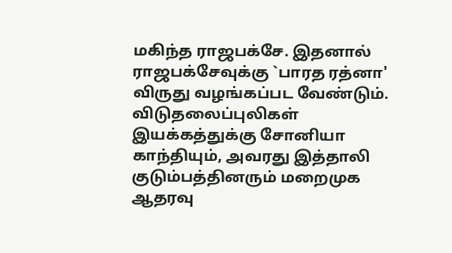மகிந்த ராஜபக்சே. இதனால் ராஜபக்சேவுக்கு `பாரத ரத்னா' விருது வழங்கப்பட வேண்டும். விடுதலைப்புலிகள் இயக்கத்துக்கு சோனியா காந்தியும், அவரது இத்தாலி  குடும்பத்தினரும் மறைமுக ஆதரவு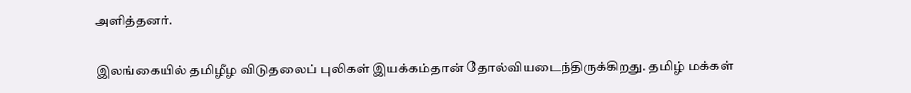அளித்தனர்.

இலங்கையில் தமிழீழ விடுதலைப் புலிகள் இயக்கம்தான் தோல்வியடைந்திருக்கிறது. தமிழ் மக்கள்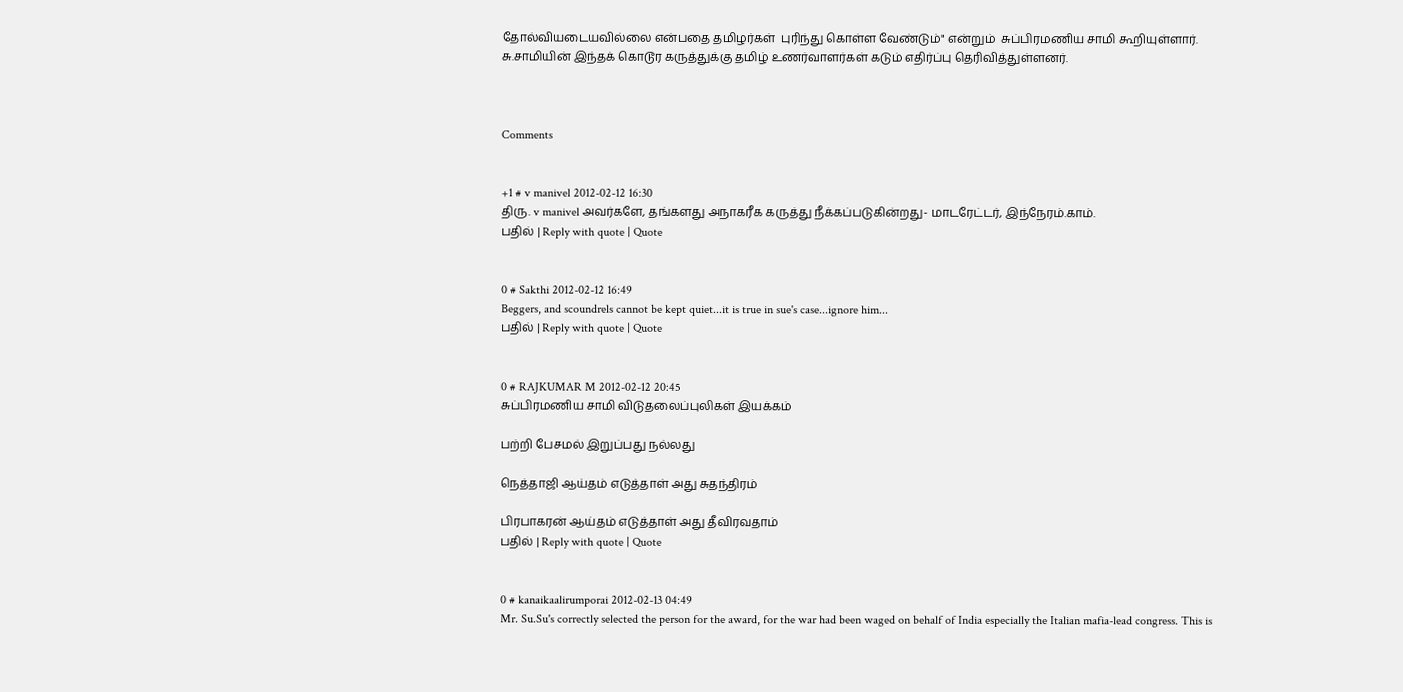தோல்வியடையவில்லை என்பதை தமிழர்கள்  புரிந்து கொள்ள வேண்டும்" என்றும்  சுப்பிரமணிய சாமி கூறியுள்ளார். சு.சாமியின் இந்தக் கொடூர கருத்துக்கு தமிழ் உணர்வாளர்கள் கடும் எதிர்ப்பு தெரிவித்துள்ளனர்.



Comments


+1 # v manivel 2012-02-12 16:30
திரு. v manivel அவர்களே, தங்களது அநாகரீக கருத்து நீக்கப்படுகின்றது- மாடரேட்டர், இந்நேரம்.காம்.
பதில் | Reply with quote | Quote


0 # Sakthi 2012-02-12 16:49
Beggers, and scoundrels cannot be kept quiet...it is true in sue's case...ignore him...
பதில் | Reply with quote | Quote


0 # RAJKUMAR M 2012-02-12 20:45
சுப்பிரமணிய சாமி விடுதலைப்புலிகள் இயக்கம்

பற்றி பேசமல் இறுப்பது நல்லது

நெத்தாஜி ஆய்தம் எடுத்தாள் அது சுதந்திரம்

பிரபாகரன் ஆய்தம் எடுத்தாள் அது தீவிரவதாம்
பதில் | Reply with quote | Quote


0 # kanaikaalirumporai 2012-02-13 04:49
Mr. Su.Su's correctly selected the person for the award, for the war had been waged on behalf of India especially the Italian mafia-lead congress. This is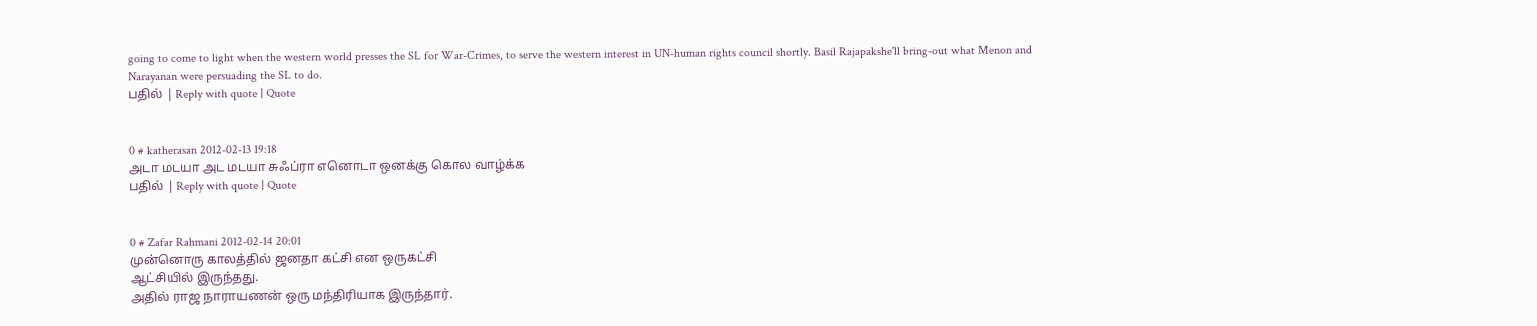going to come to light when the western world presses the SL for War-Crimes, to serve the western interest in UN-human rights council shortly. Basil Rajapakshe'll bring-out what Menon and Narayanan were persuading the SL to do.
பதில் | Reply with quote | Quote


0 # katherasan 2012-02-13 19:18
அடா மடயா அட மடயா சுஃப்ரா எனொடா ஒனக்கு கொல வாழ்க்க
பதில் | Reply with quote | Quote


0 # Zafar Rahmani 2012-02-14 20:01
முன்னொரு காலத்தில் ஜனதா கட்சி என ஒருகட்சி
ஆட்சியில் இருந்தது.
அதில் ராஜ நாராயணன் ஒரு மந்திரியாக இருந்தார்.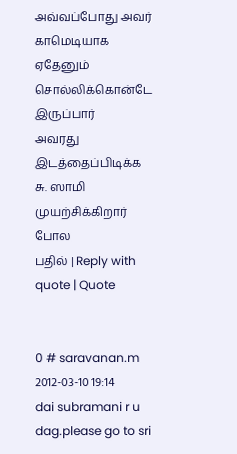அவ்வப்போது அவர் காமெடியாக ஏதேனும் சொல்லிக்கொன்டே இருப்பார்
அவரது இடத்தைப்பிடிக்க சு. ஸாமி முயற்சிக்கிறார் போல
பதில் | Reply with quote | Quote


0 # saravanan.m 2012-03-10 19:14
dai subramani r u dag.please go to sri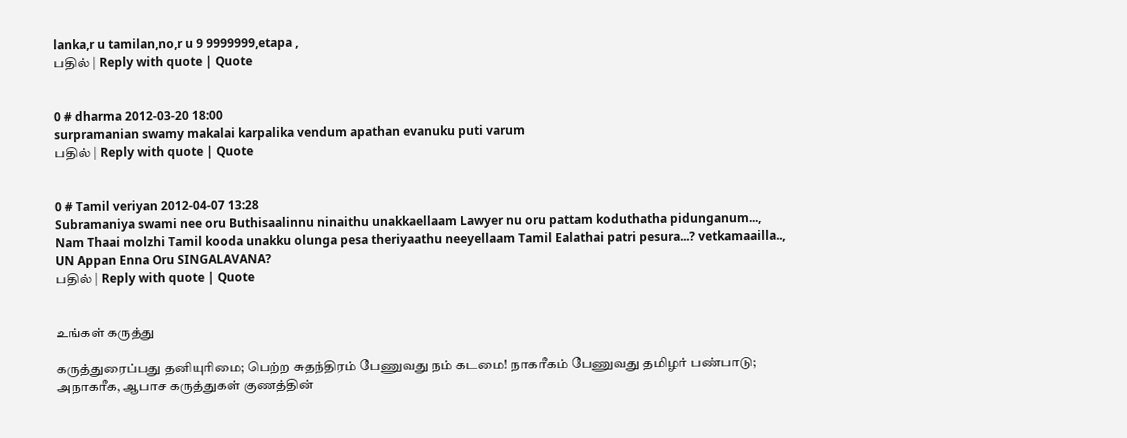lanka,r u tamilan,no,r u 9 9999999,etapa ,
பதில் | Reply with quote | Quote


0 # dharma 2012-03-20 18:00
surpramanian swamy makalai karpalika vendum apathan evanuku puti varum
பதில் | Reply with quote | Quote


0 # Tamil veriyan 2012-04-07 13:28
Subramaniya swami nee oru Buthisaalinnu ninaithu unakkaellaam Lawyer nu oru pattam koduthatha pidunganum...,
Nam Thaai molzhi Tamil kooda unakku olunga pesa theriyaathu neeyellaam Tamil Ealathai patri pesura...? vetkamaailla..,
UN Appan Enna Oru SINGALAVANA?
பதில் | Reply with quote | Quote


உங்கள் கருத்து

கருத்துரைப்பது தனியுரிமை; பெற்ற சுதந்திரம் பேணுவது நம் கடமை! நாகரீகம் பேணுவது தமிழர் பண்பாடு; அநாகரீக, ஆபாச கருத்துகள் குணத்தின்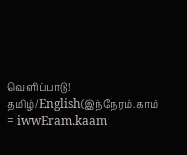வெளிப்பாடு!
தமிழ்/English(இந்நேரம்.காம் = iwwEram.kaam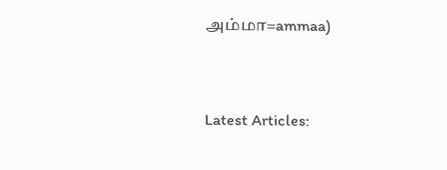அம்மா=ammaa)


Latest Articles: